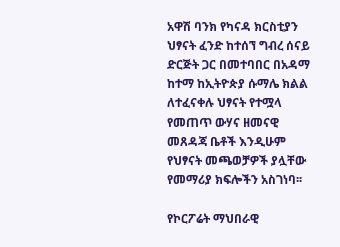አዋሽ ባንክ የካናዳ ክርስቲያን ህፃናት ፈንድ ከተሰኘ ግብረ ሰናይ ድርጅት ጋር በመተባበር በአዳማ ከተማ ከኢትዮጵያ ሱማሌ ክልል ለተፈናቀሉ ህፃናት የተሟላ የመጠጥ ውሃና ዘመናዊ መጸዳጃ ቤቶች እንዲሁም የህፃናት መጫወቻዎች ያሏቸው የመማሪያ ክፍሎችን አስገነባ፡፡

የኮርፖሬት ማህበራዊ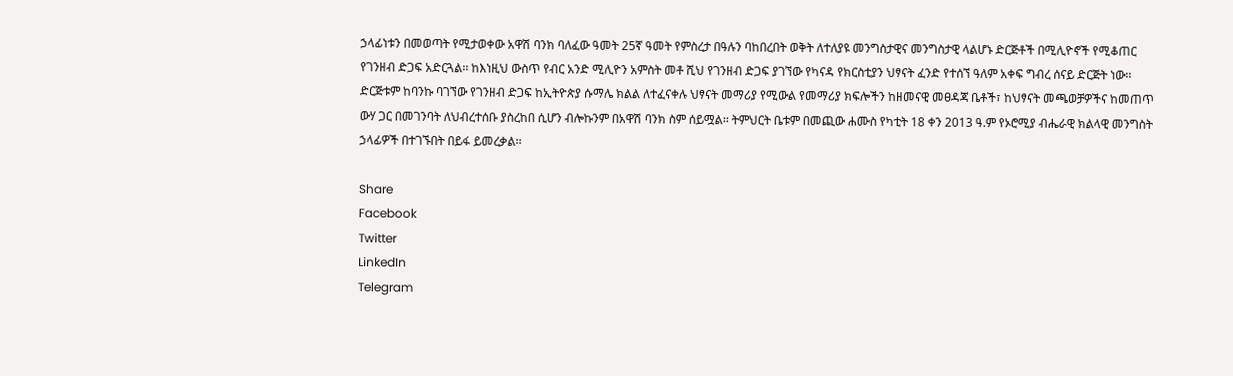ኃላፊነቱን በመወጣት የሚታወቀው አዋሽ ባንክ ባለፈው ዓመት 25ኛ ዓመት የምስረታ በዓሉን ባከበረበት ወቅት ለተለያዩ መንግስታዊና መንግስታዊ ላልሆኑ ድርጅቶች በሚሊዮኖች የሚቆጠር የገንዘብ ድጋፍ አድርጓል፡፡ ከእነዚህ ውስጥ የብር አንድ ሚሊዮን አምስት መቶ ሺህ የገንዘብ ድጋፍ ያገኘው የካናዳ የክርስቲያን ህፃናት ፈንድ የተሰኘ ዓለም አቀፍ ግብረ ሰናይ ድርጅት ነው፡፡ ድርጅቱም ከባንኩ ባገኘው የገንዘብ ድጋፍ ከኢትዮጵያ ሱማሌ ክልል ለተፈናቀሉ ህፃናት መማሪያ የሚውል የመማሪያ ክፍሎችን ከዘመናዊ መፀዳጃ ቤቶች፣ ከህፃናት መጫወቻዎችና ከመጠጥ ውሃ ጋር በመገንባት ለህብረተሰቡ ያስረከበ ሲሆን ብሎኩንም በአዋሽ ባንክ ስም ሰይሟል፡፡ ትምህርት ቤቱም በመጪው ሐሙስ የካቲት 18 ቀን 2013 ዓ.ም የኦሮሚያ ብሔራዊ ክልላዊ መንግስት ኃላፊዎች በተገኙበት በይፋ ይመረቃል፡፡

Share
Facebook
Twitter
LinkedIn
Telegram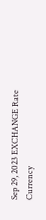Sep 29, 2023 EXCHANGE Rate
Currency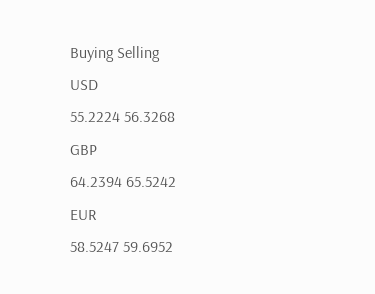Buying Selling
USD
55.2224 56.3268
GBP
64.2394 65.5242
EUR
58.5247 59.6952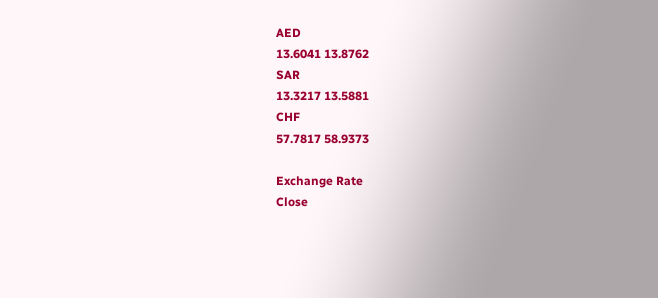AED
13.6041 13.8762
SAR
13.3217 13.5881
CHF
57.7817 58.9373

Exchange Rate
Close